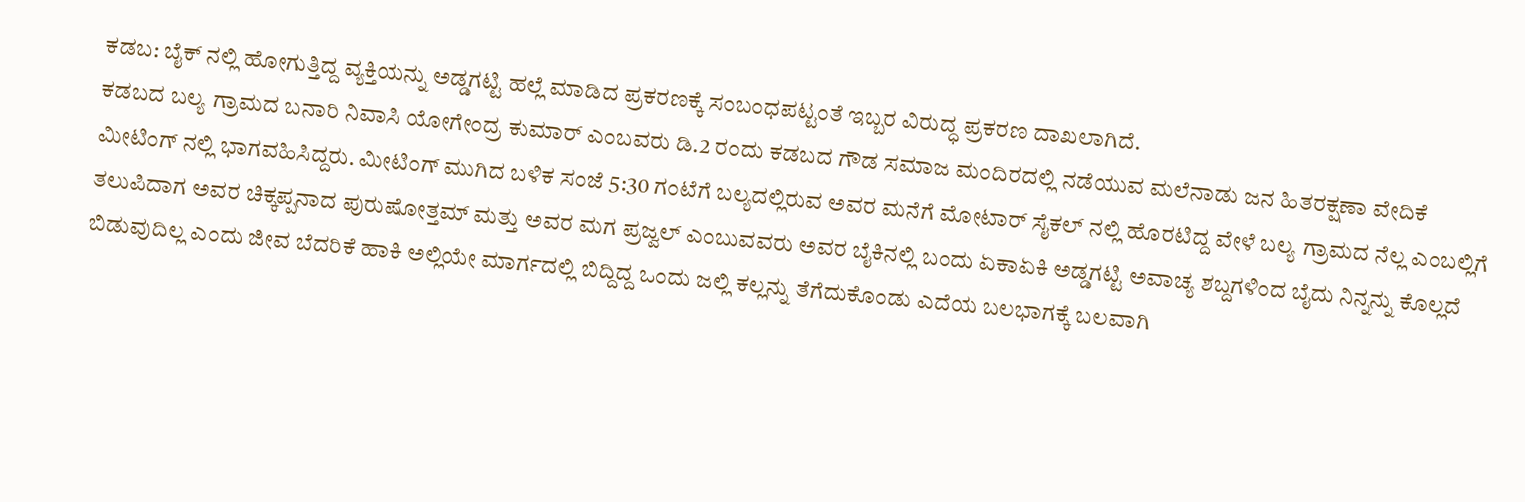ಕಡಬ: ಬೈಕ್ ನಲ್ಲಿ ಹೋಗುತ್ತಿದ್ದ ವ್ಯಕ್ತಿಯನ್ನು ಅಡ್ಡಗಟ್ಟಿ ಹಲ್ಲೆ ಮಾಡಿದ ಪ್ರಕರಣಕ್ಕೆ ಸಂಬಂಧಪಟ್ಟಂತೆ ಇಬ್ಬರ ವಿರುದ್ಧ ಪ್ರಕರಣ ದಾಖಲಾಗಿದೆ.
ಕಡಬದ ಬಲ್ಯ ಗ್ರಾಮದ ಬನಾರಿ ನಿವಾಸಿ ಯೋಗೇಂದ್ರ ಕುಮಾರ್ ಎಂಬವರು ಡಿ.2 ರಂದು ಕಡಬದ ಗೌಡ ಸಮಾಜ ಮಂದಿರದಲ್ಲಿ ನಡೆಯುವ ಮಲೆನಾಡು ಜನ ಹಿತರಕ್ಷಣಾ ವೇದಿಕೆ ಮೀಟಿಂಗ್ ನಲ್ಲಿ ಭಾಗವಹಿಸಿದ್ದರು. ಮೀಟಿಂಗ್ ಮುಗಿದ ಬಳಿಕ ಸಂಜೆ 5:30 ಗಂಟೆಗೆ ಬಲ್ಯದಲ್ಲಿರುವ ಅವರ ಮನೆಗೆ ಮೋಟಾರ್ ಸೈಕಲ್ ನಲ್ಲಿ ಹೊರಟಿದ್ದ ವೇಳೆ ಬಲ್ಯ ಗ್ರಾಮದ ನೆಲ್ಲ ಎಂಬಲ್ಲಿಗೆ ತಲುಪಿದಾಗ ಅವರ ಚಿಕ್ಕಪ್ಪನಾದ ಪುರುಷೋತ್ತಮ್ ಮತ್ತು ಅವರ ಮಗ ಪ್ರಜ್ವಲ್ ಎಂಬುವವರು ಅವರ ಬೈಕಿನಲ್ಲಿ ಬಂದು ಏಕಾಏಕಿ ಅಡ್ಡಗಟ್ಟಿ ಅವಾಚ್ಯ ಶಬ್ದಗಳಿಂದ ಬೈದು ನಿನ್ನನ್ನು ಕೊಲ್ಲದೆ ಬಿಡುವುದಿಲ್ಲ ಎಂದು ಜೀವ ಬೆದರಿಕೆ ಹಾಕಿ ಅಲ್ಲಿಯೇ ಮಾರ್ಗದಲ್ಲಿ ಬಿದ್ದಿದ್ದ ಒಂದು ಜಲ್ಲಿ ಕಲ್ಲನ್ನು ತೆಗೆದುಕೊಂಡು ಎದೆಯ ಬಲಭಾಗಕ್ಕೆ ಬಲವಾಗಿ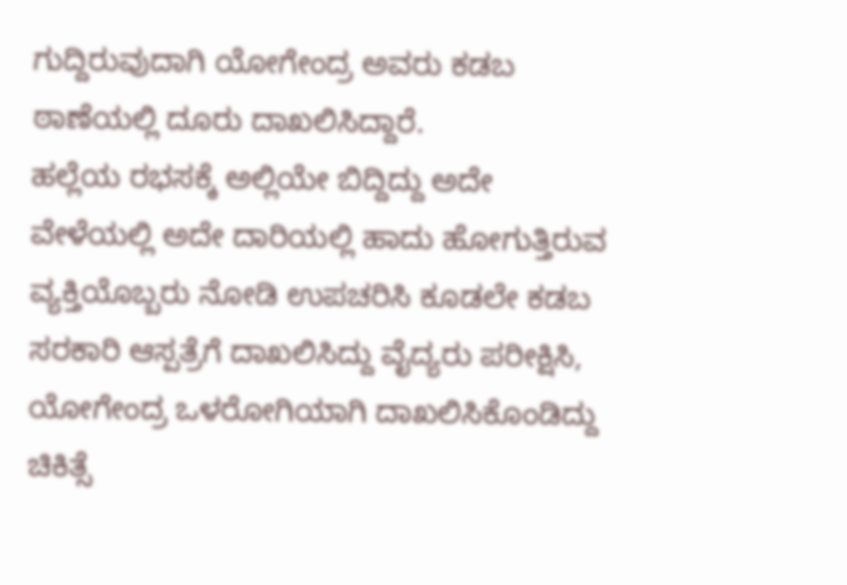ಗುದ್ದಿರುವುದಾಗಿ ಯೋಗೇಂದ್ರ ಅವರು ಕಡಬ ಠಾಣೆಯಲ್ಲಿ ದೂರು ದಾಖಲಿಸಿದ್ದಾರೆ.
ಹಲ್ಲೆಯ ರಭಸಕ್ಕೆ ಅಲ್ಲಿಯೇ ಬಿದ್ದಿದ್ದು ಅದೇ ವೇಳೆಯಲ್ಲಿ ಅದೇ ದಾರಿಯಲ್ಲಿ ಹಾದು ಹೋಗುತ್ತಿರುವ ವ್ಯಕ್ತಿಯೊಬ್ಬರು ನೋಡಿ ಉಪಚರಿಸಿ ಕೂಡಲೇ ಕಡಬ ಸರಕಾರಿ ಆಸ್ಪತ್ರೆಗೆ ದಾಖಲಿಸಿದ್ದು ವೈದ್ಯರು ಪರೀಕ್ಷಿಸಿ, ಯೋಗೇಂದ್ರ ಒಳರೋಗಿಯಾಗಿ ದಾಖಲಿಸಿಕೊಂಡಿದ್ದು ಚಿಕಿತ್ಸೆ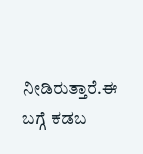ನೀಡಿರುತ್ತಾರೆ.ಈ ಬಗ್ಗೆ ಕಡಬ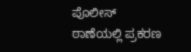ಪೊಲೀಸ್ ಠಾಣೆಯಲ್ಲಿ ಪ್ರಕರಣ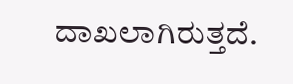ದಾಖಲಾಗಿರುತ್ತದೆ.